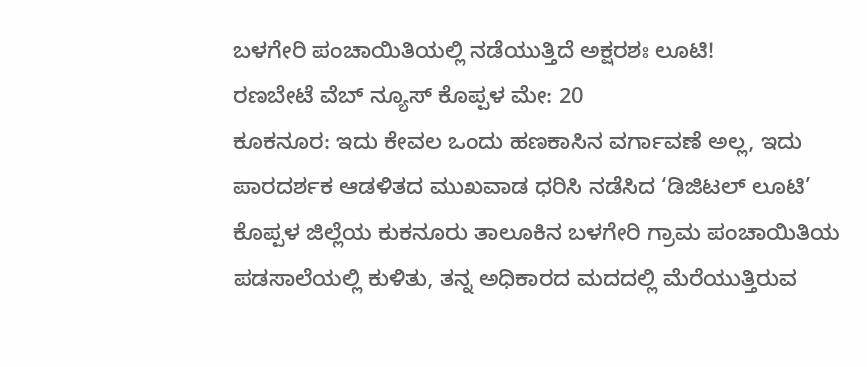ಬಳಗೇರಿ ಪಂಚಾಯಿತಿಯಲ್ಲಿ ನಡೆಯುತ್ತಿದೆ ಅಕ್ಷರಶಃ ಲೂಟಿ!
ರಣಬೇಟೆ ವೆಬ್ ನ್ಯೂಸ್ ಕೊಪ್ಪಳ ಮೇ: 20
ಕೂಕನೂರ: ಇದು ಕೇವಲ ಒಂದು ಹಣಕಾಸಿನ ವರ್ಗಾವಣೆ ಅಲ್ಲ, ಇದು ಪಾರದರ್ಶಕ ಆಡಳಿತದ ಮುಖವಾಡ ಧರಿಸಿ ನಡೆಸಿದ ‘ಡಿಜಿಟಲ್ ಲೂಟಿ’ ಕೊಪ್ಪಳ ಜಿಲ್ಲೆಯ ಕುಕನೂರು ತಾಲೂಕಿನ ಬಳಗೇರಿ ಗ್ರಾಮ ಪಂಚಾಯಿತಿಯ ಪಡಸಾಲೆಯಲ್ಲಿ ಕುಳಿತು, ತನ್ನ ಅಧಿಕಾರದ ಮದದಲ್ಲಿ ಮೆರೆಯುತ್ತಿರುವ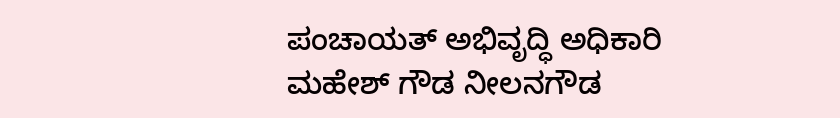ಪಂಚಾಯತ್ ಅಭಿವೃದ್ಧಿ ಅಧಿಕಾರಿ ಮಹೇಶ್ ಗೌಡ ನೀಲನಗೌಡ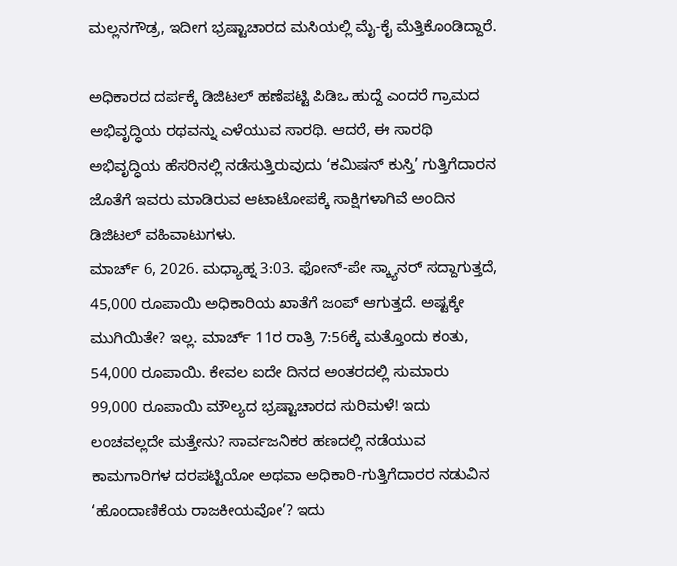ಮಲ್ಲನಗೌಡ್ರ, ಇದೀಗ ಭ್ರಷ್ಟಾಚಾರದ ಮಸಿಯಲ್ಲಿ ಮೈ-ಕೈ ಮೆತ್ತಿಕೊಂಡಿದ್ದಾರೆ.

ಅಧಿಕಾರದ ದರ್ಪಕ್ಕೆ ಡಿಜಿಟಲ್ ಹಣೆಪಟ್ಟಿ ಪಿಡಿಒ ಹುದ್ದೆ ಎಂದರೆ ಗ್ರಾಮದ ಅಭಿವೃದ್ಧಿಯ ರಥವನ್ನು ಎಳೆಯುವ ಸಾರಥಿ. ಆದರೆ, ಈ ಸಾರಥಿ ಅಭಿವೃದ್ಧಿಯ ಹೆಸರಿನಲ್ಲಿ ನಡೆಸುತ್ತಿರುವುದು ‘ಕಮಿಷನ್ ಕುಸ್ತಿ’ ಗುತ್ತಿಗೆದಾರನ ಜೊತೆಗೆ ಇವರು ಮಾಡಿರುವ ಆಟಾಟೋಪಕ್ಕೆ ಸಾಕ್ಷಿಗಳಾಗಿವೆ ಅಂದಿನ ಡಿಜಿಟಲ್ ವಹಿವಾಟುಗಳು.
ಮಾರ್ಚ್ 6, 2026. ಮಧ್ಯಾಹ್ನ 3:03. ಫೋನ್-ಪೇ ಸ್ಕ್ಯಾನರ್ ಸದ್ದಾಗುತ್ತದೆ, 45,000 ರೂಪಾಯಿ ಅಧಿಕಾರಿಯ ಖಾತೆಗೆ ಜಂಪ್ ಆಗುತ್ತದೆ. ಅಷ್ಟಕ್ಕೇ ಮುಗಿಯಿತೇ? ಇಲ್ಲ. ಮಾರ್ಚ್ 11ರ ರಾತ್ರಿ 7:56ಕ್ಕೆ ಮತ್ತೊಂದು ಕಂತು, 54,000 ರೂಪಾಯಿ. ಕೇವಲ ಐದೇ ದಿನದ ಅಂತರದಲ್ಲಿ ಸುಮಾರು 99,000 ರೂಪಾಯಿ ಮೌಲ್ಯದ ಭ್ರಷ್ಟಾಚಾರದ ಸುರಿಮಳೆ! ಇದು ಲಂಚವಲ್ಲದೇ ಮತ್ತೇನು? ಸಾರ್ವಜನಿಕರ ಹಣದಲ್ಲಿ ನಡೆಯುವ ಕಾಮಗಾರಿಗಳ ದರಪಟ್ಟಿಯೋ ಅಥವಾ ಅಧಿಕಾರಿ-ಗುತ್ತಿಗೆದಾರರ ನಡುವಿನ ‘ಹೊಂದಾಣಿಕೆಯ ರಾಜಕೀಯವೋ’? ಇದು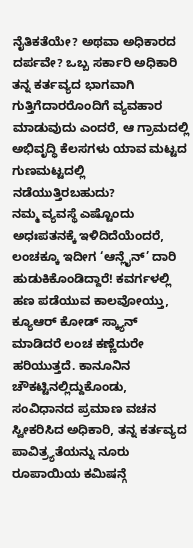ನೈತಿಕತೆಯೇ? ಅಥವಾ ಅಧಿಕಾರದ ದರ್ಪವೇ? ಒಬ್ಬ ಸರ್ಕಾರಿ ಅಧಿಕಾರಿ ತನ್ನ ಕರ್ತವ್ಯದ ಭಾಗವಾಗಿ ಗುತ್ತಿಗೆದಾರರೊಂದಿಗೆ ವ್ಯವಹಾರ ಮಾಡುವುದು ಎಂದರೆ, ಆ ಗ್ರಾಮದಲ್ಲಿ ಅಭಿವೃದ್ಧಿ ಕೆಲಸಗಳು ಯಾವ ಮಟ್ಟದ ಗುಣಮಟ್ಟದಲ್ಲಿ ನಡೆಯುತ್ತಿರಬಹುದು?
ನಮ್ಮ ವ್ಯವಸ್ಥೆ ಎಷ್ಟೊಂದು ಅಧಃಪತನಕ್ಕೆ ಇಳಿದಿದೆಯೆಂದರೆ, ಲಂಚಕ್ಕೂ ಇದೀಗ ‘ಆನ್ಲೈನ್’ ದಾರಿ ಹುಡುಕಿಕೊಂಡಿದ್ದಾರೆ! ಕವರ್ಗಳಲ್ಲಿ ಹಣ ಪಡೆಯುವ ಕಾಲವೋಯ್ತು, ಕ್ಯೂಆರ್ ಕೋಡ್ ಸ್ಕ್ಯಾನ್ ಮಾಡಿದರೆ ಲಂಚ ಕಣ್ಣೆದುರೇ ಹರಿಯುತ್ತದೆ. ಕಾನೂನಿನ ಚೌಕಟ್ಟಿನಲ್ಲಿದ್ದುಕೊಂಡು, ಸಂವಿಧಾನದ ಪ್ರಮಾಣ ವಚನ ಸ್ವೀಕರಿಸಿದ ಅಧಿಕಾರಿ, ತನ್ನ ಕರ್ತವ್ಯದ ಪಾವಿತ್ರ್ಯತೆಯನ್ನು ನೂರು ರೂಪಾಯಿಯ ಕಮಿಷನ್ಗೆ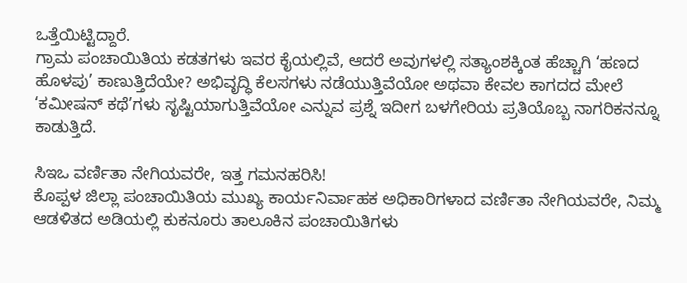ಒತ್ತೆಯಿಟ್ಟಿದ್ದಾರೆ.
ಗ್ರಾಮ ಪಂಚಾಯಿತಿಯ ಕಡತಗಳು ಇವರ ಕೈಯಲ್ಲಿವೆ, ಆದರೆ ಅವುಗಳಲ್ಲಿ ಸತ್ಯಾಂಶಕ್ಕಿಂತ ಹೆಚ್ಚಾಗಿ ‘ಹಣದ ಹೊಳಪು’ ಕಾಣುತ್ತಿದೆಯೇ? ಅಭಿವೃದ್ಧಿ ಕೆಲಸಗಳು ನಡೆಯುತ್ತಿವೆಯೋ ಅಥವಾ ಕೇವಲ ಕಾಗದದ ಮೇಲೆ ‘ಕಮೀಷನ್ ಕಥೆ’ಗಳು ಸೃಷ್ಟಿಯಾಗುತ್ತಿವೆಯೋ ಎನ್ನುವ ಪ್ರಶ್ನೆ ಇದೀಗ ಬಳಗೇರಿಯ ಪ್ರತಿಯೊಬ್ಬ ನಾಗರಿಕನನ್ನೂ ಕಾಡುತ್ತಿದೆ.

ಸಿಇಒ ವರ್ಣಿತಾ ನೇಗಿಯವರೇ, ಇತ್ತ ಗಮನಹರಿಸಿ!
ಕೊಪ್ಪಳ ಜಿಲ್ಲಾ ಪಂಚಾಯಿತಿಯ ಮುಖ್ಯ ಕಾರ್ಯನಿರ್ವಾಹಕ ಅಧಿಕಾರಿಗಳಾದ ವರ್ಣಿತಾ ನೇಗಿಯವರೇ, ನಿಮ್ಮ ಆಡಳಿತದ ಅಡಿಯಲ್ಲಿ ಕುಕನೂರು ತಾಲೂಕಿನ ಪಂಚಾಯಿತಿಗಳು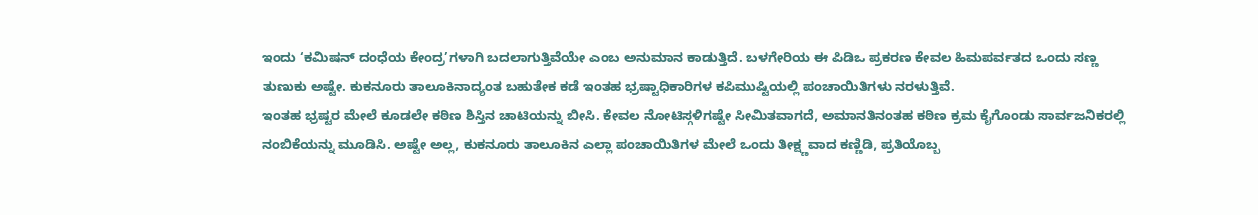ಇಂದು ‘ಕಮಿಷನ್ ದಂಧೆಯ ಕೇಂದ್ರ’ಗಳಾಗಿ ಬದಲಾಗುತ್ತಿವೆಯೇ ಎಂಬ ಅನುಮಾನ ಕಾಡುತ್ತಿದೆ. ಬಳಗೇರಿಯ ಈ ಪಿಡಿಒ ಪ್ರಕರಣ ಕೇವಲ ಹಿಮಪರ್ವತದ ಒಂದು ಸಣ್ಣ ತುಣುಕು ಅಷ್ಟೇ. ಕುಕನೂರು ತಾಲೂಕಿನಾದ್ಯಂತ ಬಹುತೇಕ ಕಡೆ ಇಂತಹ ಭ್ರಷ್ಟಾಧಿಕಾರಿಗಳ ಕಪಿಮುಷ್ಟಿಯಲ್ಲಿ ಪಂಚಾಯಿತಿಗಳು ನರಳುತ್ತಿವೆ.
ಇಂತಹ ಭ್ರಷ್ಟರ ಮೇಲೆ ಕೂಡಲೇ ಕಠಿಣ ಶಿಸ್ತಿನ ಚಾಟಿಯನ್ನು ಬೀಸಿ. ಕೇವಲ ನೋಟಿಸ್ಗಳಿಗಷ್ಟೇ ಸೀಮಿತವಾಗದೆ, ಅಮಾನತಿನಂತಹ ಕಠಿಣ ಕ್ರಮ ಕೈಗೊಂಡು ಸಾರ್ವಜನಿಕರಲ್ಲಿ ನಂಬಿಕೆಯನ್ನು ಮೂಡಿಸಿ. ಅಷ್ಟೇ ಅಲ್ಲ, ಕುಕನೂರು ತಾಲೂಕಿನ ಎಲ್ಲಾ ಪಂಚಾಯಿತಿಗಳ ಮೇಲೆ ಒಂದು ತೀಕ್ಷ್ಣವಾದ ಕಣ್ಣಿಡಿ, ಪ್ರತಿಯೊಬ್ಬ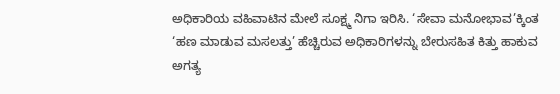ಅಧಿಕಾರಿಯ ವಹಿವಾಟಿನ ಮೇಲೆ ಸೂಕ್ಷ್ಮ ನಿಗಾ ಇರಿಸಿ. ‘ಸೇವಾ ಮನೋಭಾವ’ಕ್ಕಿಂತ ‘ಹಣ ಮಾಡುವ ಮಸಲತ್ತು’ ಹೆಚ್ಚಿರುವ ಅಧಿಕಾರಿಗಳನ್ನು ಬೇರುಸಹಿತ ಕಿತ್ತು ಹಾಕುವ ಅಗತ್ಯ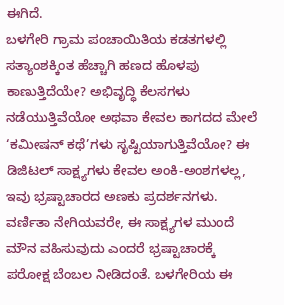ಈಗಿದೆ.
ಬಳಗೇರಿ ಗ್ರಾಮ ಪಂಚಾಯಿತಿಯ ಕಡತಗಳಲ್ಲಿ ಸತ್ಯಾಂಶಕ್ಕಿಂತ ಹೆಚ್ಚಾಗಿ ಹಣದ ಹೊಳಪು ಕಾಣುತ್ತಿದೆಯೇ? ಅಭಿವೃದ್ಧಿ ಕೆಲಸಗಳು ನಡೆಯುತ್ತಿವೆಯೋ ಅಥವಾ ಕೇವಲ ಕಾಗದದ ಮೇಲೆ ‘ಕಮೀಷನ್ ಕಥೆ’ಗಳು ಸೃಷ್ಟಿಯಾಗುತ್ತಿವೆಯೋ? ಈ ಡಿಜಿಟಲ್ ಸಾಕ್ಷ್ಯಗಳು ಕೇವಲ ಅಂಕಿ-ಅಂಶಗಳಲ್ಲ, ಇವು ಭ್ರಷ್ಟಾಚಾರದ ಅಣಕು ಪ್ರದರ್ಶನಗಳು. ವರ್ಣಿತಾ ನೇಗಿಯವರೇ, ಈ ಸಾಕ್ಷ್ಯಗಳ ಮುಂದೆ ಮೌನ ವಹಿಸುವುದು ಎಂದರೆ ಭ್ರಷ್ಟಾಚಾರಕ್ಕೆ ಪರೋಕ್ಷ ಬೆಂಬಲ ನೀಡಿದಂತೆ. ಬಳಗೇರಿಯ ಈ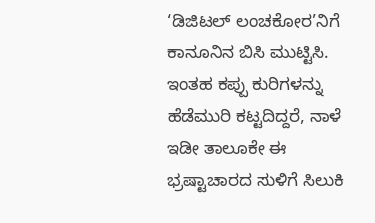‘ಡಿಜಿಟಲ್ ಲಂಚಕೋರ’ನಿಗೆ ಕಾನೂನಿನ ಬಿಸಿ ಮುಟ್ಟಿಸಿ. ಇಂತಹ ಕಪ್ಪು ಕುರಿಗಳನ್ನು ಹೆಡೆಮುರಿ ಕಟ್ಟದಿದ್ದರೆ, ನಾಳೆ ಇಡೀ ತಾಲೂಕೇ ಈ ಭ್ರಷ್ಟಾಚಾರದ ಸುಳಿಗೆ ಸಿಲುಕಿ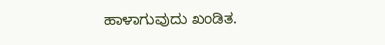ಹಾಳಾಗುವುದು ಖಂಡಿತ.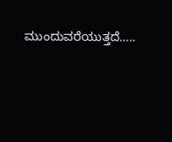ಮುಂದುವರೆಯುತ್ತದೆ…..